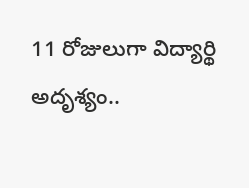11 రోజులుగా విద్యార్థి అదృశ్యం..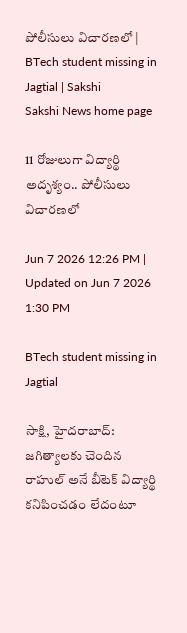పోలీసులు విచారణలో | BTech student missing in Jagtial | Sakshi
Sakshi News home page

11 రోజులుగా విద్యార్థి అదృశ్యం.. పోలీసులు విచారణలో

Jun 7 2026 12:26 PM | Updated on Jun 7 2026 1:30 PM

BTech student missing in Jagtial

సాక్షి, హైదరాబాద్: జగిత్యాలకు చెందిన రాహుల్ అనే బీటెక్‌ విద్యార్థి కనిపించడం లేదంటూ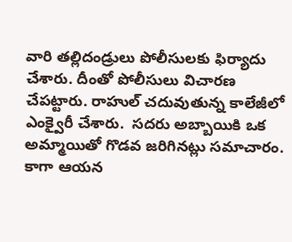వారి తల్లిదండ్రులు పోలీసులకు ఫిర్యాదు చేశారు. దీంతో పోలీసులు విచారణ చేపట్టారు. రాహుల్ చదువుతున్న కాలేజీలో ఎంక్వైరీ చేశారు.  సదరు అబ్బాయికి ఒక అమ్మాయితో గొడవ జరిగినట్లు సమాచారం. కాగా ఆయన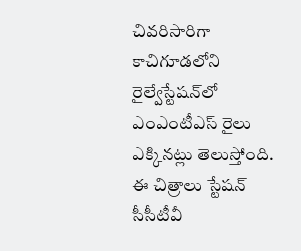చివరిసారిగా కాచిగూడలోని రైల్వేస్టేషన్‌లో ఎంఎంటీఎస్ రైలు ఎక్కినట్లు తెలుస్తోంది. ఈ చిత్రాలు స్టేషన్ సీసీటీవీ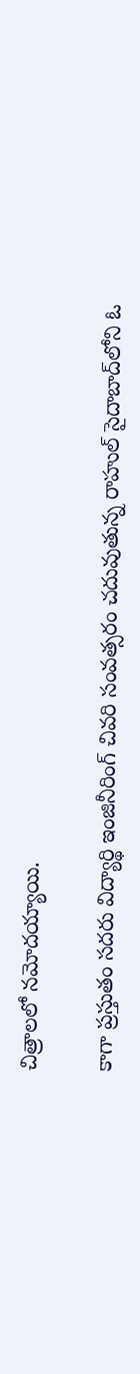చిత్రాలలో నమోదయ్యాయి.

కాగా ప్రస్తుతం సదరు విద్యార్థి ఇంజినీరింగ్ చివరి సంవత్సరం చదువుతున్న రాహుల్ సైదాబాద్‌లోని ఓ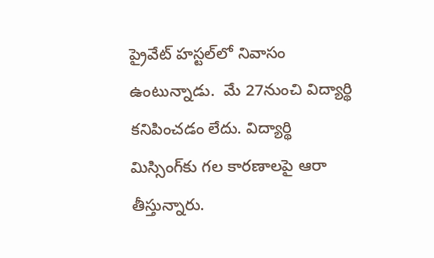ప్రైవేట్‌ హస్టల్‌లో నివాసం ఉంటున్నాడు.  మే 27నుంచి విద్యార్థి కనిపించడం లేదు. విద్యార్థి మిస్సింగ్‌కు గల కారణాలపై ఆరా తీస్తున్నారు.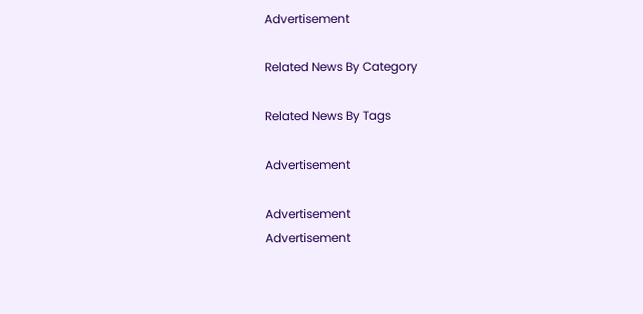Advertisement

Related News By Category

Related News By Tags

Advertisement

Advertisement
Advertisement